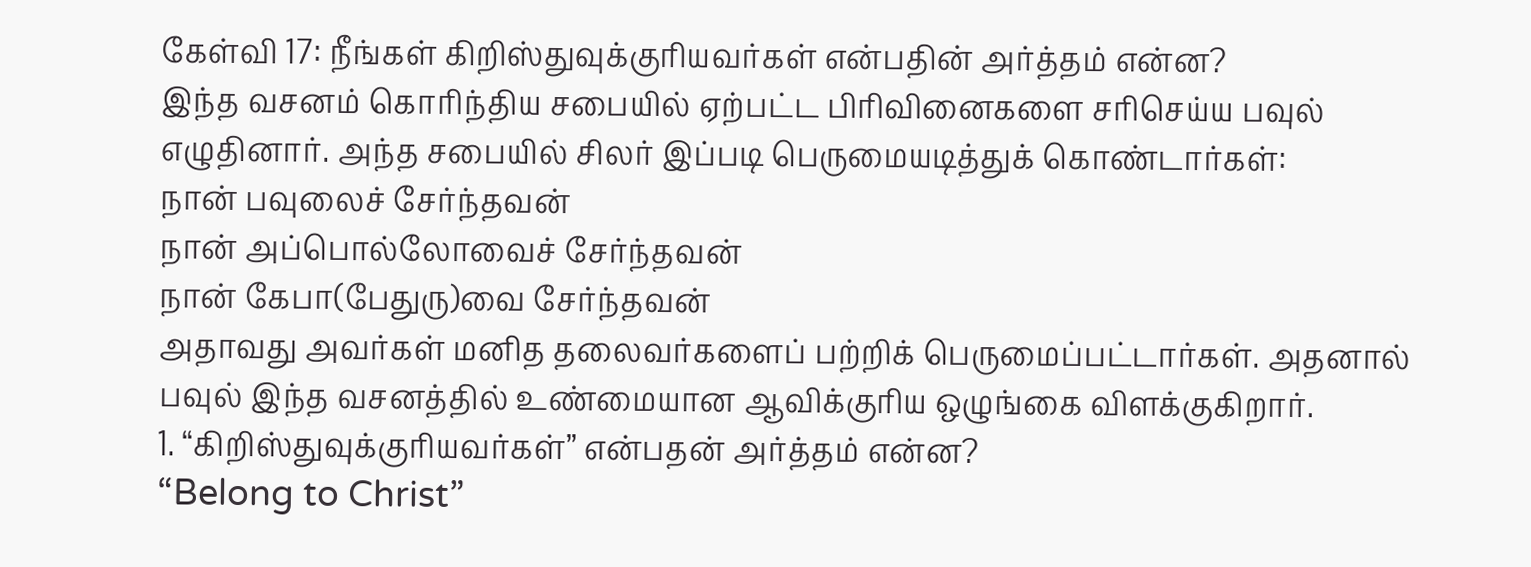கேள்வி 17: நீங்கள் கிறிஸ்துவுக்குரியவர்கள் என்பதின் அர்த்தம் என்ன?
இந்த வசனம் கொரிந்திய சபையில் ஏற்பட்ட பிரிவினைகளை சரிசெய்ய பவுல் எழுதினார். அந்த சபையில் சிலர் இப்படி பெருமையடித்துக் கொண்டார்கள்:
நான் பவுலைச் சேர்ந்தவன்
நான் அப்பொல்லோவைச் சேர்ந்தவன்
நான் கேபா(பேதுரு)வை சேர்ந்தவன்
அதாவது அவர்கள் மனித தலைவர்களைப் பற்றிக் பெருமைப்பட்டார்கள். அதனால் பவுல் இந்த வசனத்தில் உண்மையான ஆவிக்குரிய ஒழுங்கை விளக்குகிறார்.
1. “கிறிஸ்துவுக்குரியவர்கள்” என்பதன் அர்த்தம் என்ன?
“Belong to Christ”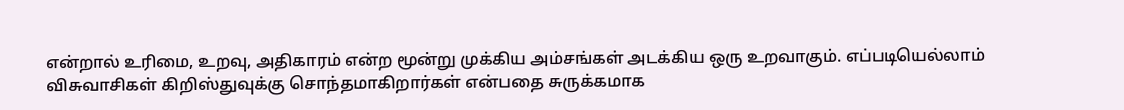என்றால் உரிமை, உறவு, அதிகாரம் என்ற மூன்று முக்கிய அம்சங்கள் அடக்கிய ஒரு உறவாகும். எப்படியெல்லாம் விசுவாசிகள் கிறிஸ்துவுக்கு சொந்தமாகிறார்கள் என்பதை சுருக்கமாக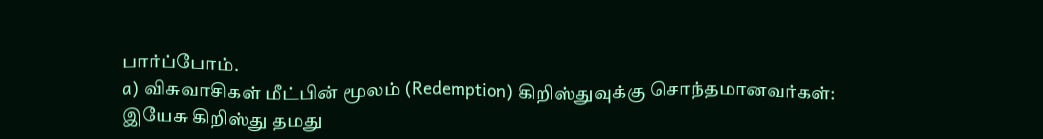பார்ப்போம்.
a) விசுவாசிகள் மீட்பின் மூலம் (Redemption) கிறிஸ்துவுக்கு சொந்தமானவர்கள்:
இயேசு கிறிஸ்து தமது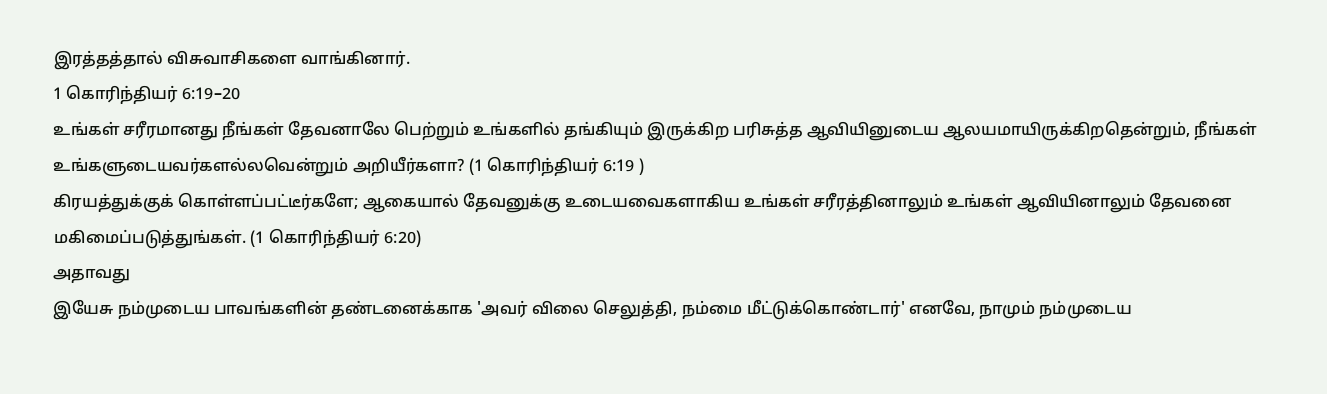இரத்தத்தால் விசுவாசிகளை வாங்கினார்.
1 கொரிந்தியர் 6:19–20
உங்கள் சரீரமானது நீங்கள் தேவனாலே பெற்றும் உங்களில் தங்கியும் இருக்கிற பரிசுத்த ஆவியினுடைய ஆலயமாயிருக்கிறதென்றும், நீங்கள் உங்களுடையவர்களல்லவென்றும் அறியீர்களா? (1 கொரிந்தியர் 6:19 )
கிரயத்துக்குக் கொள்ளப்பட்டீர்களே; ஆகையால் தேவனுக்கு உடையவைகளாகிய உங்கள் சரீரத்தினாலும் உங்கள் ஆவியினாலும் தேவனை மகிமைப்படுத்துங்கள். (1 கொரிந்தியர் 6:20)
அதாவது
இயேசு நம்முடைய பாவங்களின் தண்டனைக்காக 'அவர் விலை செலுத்தி, நம்மை மீட்டுக்கொண்டார்' எனவே, நாமும் நம்முடைய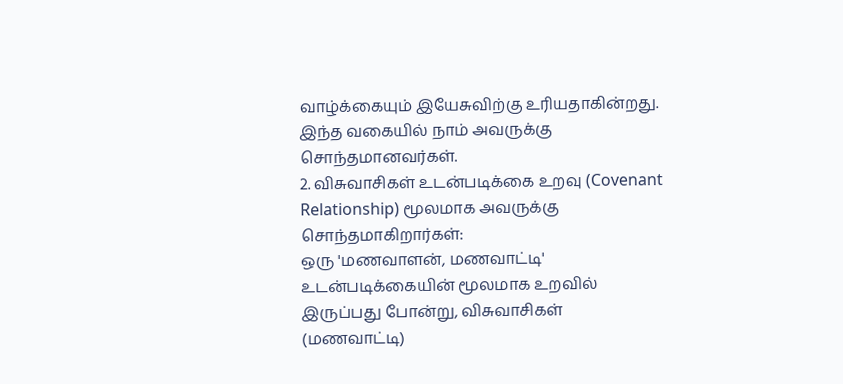வாழ்க்கையும் இயேசுவிற்கு உரியதாகின்றது. இந்த வகையில் நாம் அவருக்கு சொந்தமானவர்கள்.
2. விசுவாசிகள் உடன்படிக்கை உறவு (Covenant Relationship) மூலமாக அவருக்கு சொந்தமாகிறார்கள்:
ஒரு 'மணவாளன், மணவாட்டி' உடன்படிக்கையின் மூலமாக உறவில் இருப்பது போன்று, விசுவாசிகள் (மணவாட்டி)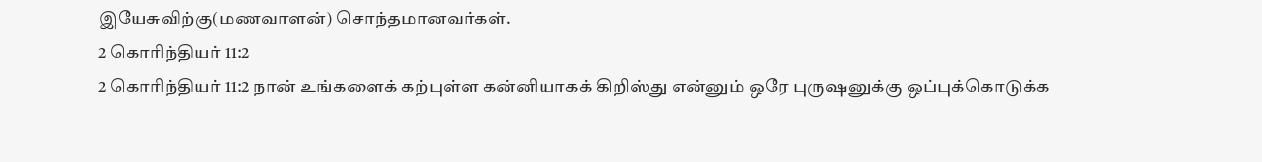இயேசுவிற்கு(மணவாளன்) சொந்தமானவர்கள்.
2 கொரிந்தியர் 11:2
2 கொரிந்தியர் 11:2 நான் உங்களைக் கற்புள்ள கன்னியாகக் கிறிஸ்து என்னும் ஒரே புருஷனுக்கு ஒப்புக்கொடுக்க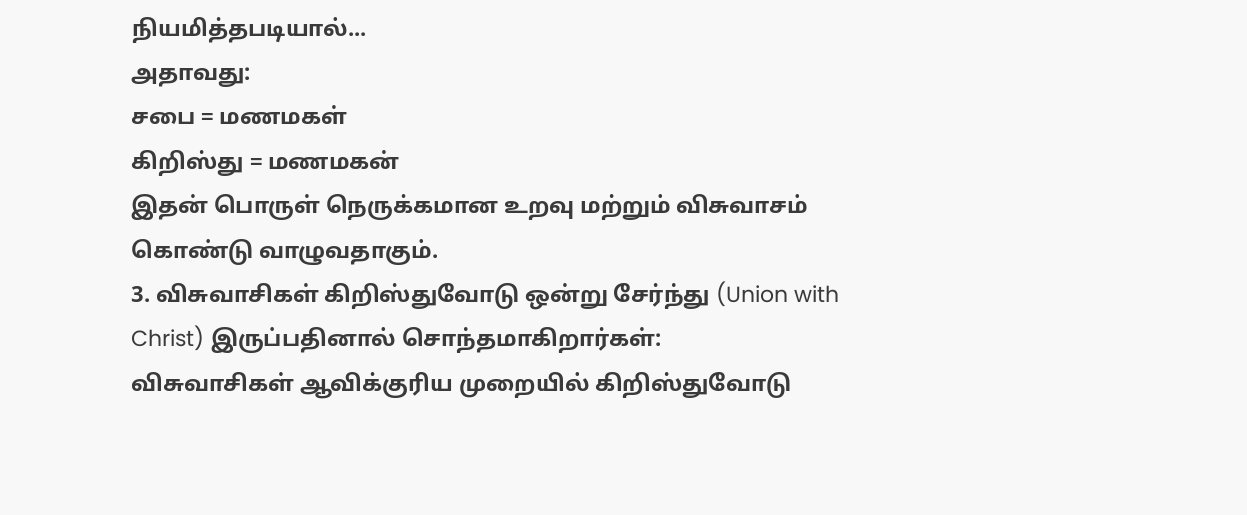நியமித்தபடியால்...
அதாவது:
சபை = மணமகள்
கிறிஸ்து = மணமகன்
இதன் பொருள் நெருக்கமான உறவு மற்றும் விசுவாசம் கொண்டு வாழுவதாகும்.
3. விசுவாசிகள் கிறிஸ்துவோடு ஒன்று சேர்ந்து (Union with Christ) இருப்பதினால் சொந்தமாகிறார்கள்:
விசுவாசிகள் ஆவிக்குரிய முறையில் கிறிஸ்துவோடு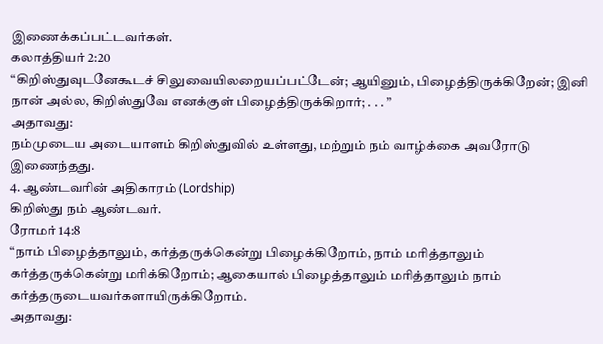இணைக்கப்பட்டவர்கள்.
கலாத்தியர் 2:20
“கிறிஸ்துவுடனேகூடச் சிலுவையிலறையப்பட்டேன்; ஆயினும், பிழைத்திருக்கிறேன்; இனி நான் அல்ல, கிறிஸ்துவே எனக்குள் பிழைத்திருக்கிறார்; . . . ”
அதாவது:
நம்முடைய அடையாளம் கிறிஸ்துவில் உள்ளது, மற்றும் நம் வாழ்க்கை அவரோடு இணைந்தது.
4. ஆண்டவரின் அதிகாரம் (Lordship)
கிறிஸ்து நம் ஆண்டவர்.
ரோமர் 14:8
“நாம் பிழைத்தாலும், கர்த்தருக்கென்று பிழைக்கிறோம், நாம் மரித்தாலும் கர்த்தருக்கென்று மரிக்கிறோம்; ஆகையால் பிழைத்தாலும் மரித்தாலும் நாம் கர்த்தருடையவர்களாயிருக்கிறோம்.
அதாவது: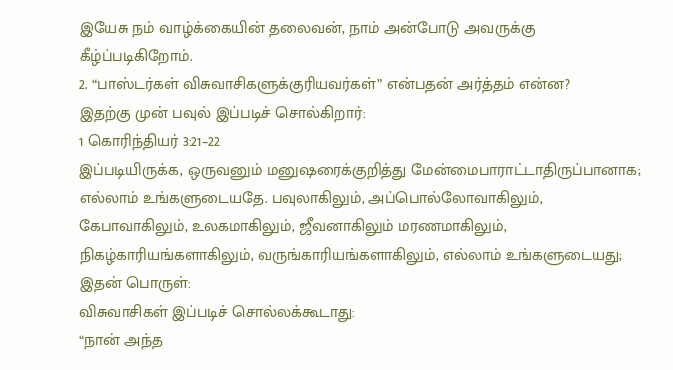இயேசு நம் வாழ்க்கையின் தலைவன், நாம் அன்போடு அவருக்கு கீழ்ப்படிகிறோம்.
2. “பாஸ்டர்கள் விசுவாசிகளுக்குரியவர்கள்” என்பதன் அர்த்தம் என்ன?
இதற்கு முன் பவுல் இப்படிச் சொல்கிறார்:
1 கொரிந்தியர் 3:21–22
இப்படியிருக்க, ஒருவனும் மனுஷரைக்குறித்து மேன்மைபாராட்டாதிருப்பானாக; எல்லாம் உங்களுடையதே. பவுலாகிலும், அப்பொல்லோவாகிலும், கேபாவாகிலும், உலகமாகிலும், ஜீவனாகிலும் மரணமாகிலும், நிகழ்காரியங்களாகிலும், வருங்காரியங்களாகிலும், எல்லாம் உங்களுடையது;
இதன் பொருள்:
விசுவாசிகள் இப்படிச் சொல்லக்கூடாது:
“நான் அந்த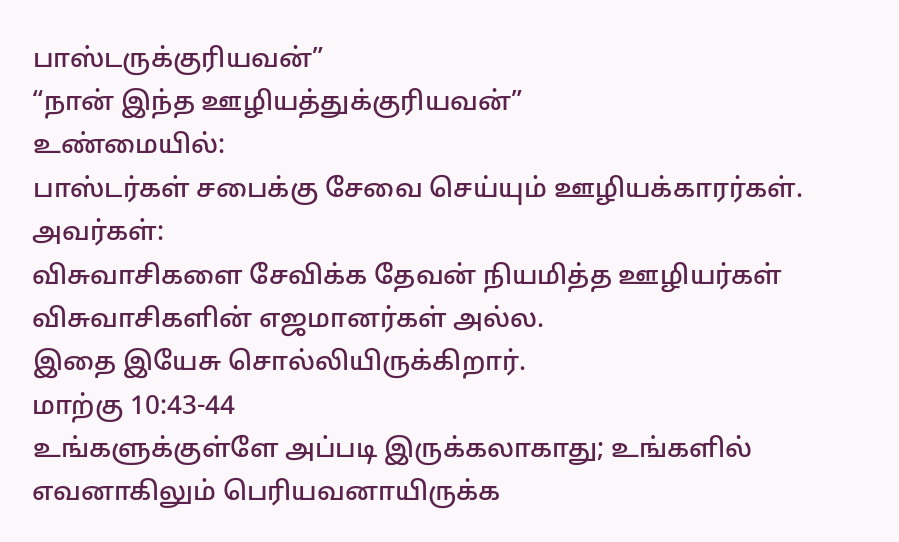பாஸ்டருக்குரியவன்”
“நான் இந்த ஊழியத்துக்குரியவன்”
உண்மையில்:
பாஸ்டர்கள் சபைக்கு சேவை செய்யும் ஊழியக்காரர்கள்.
அவர்கள்:
விசுவாசிகளை சேவிக்க தேவன் நியமித்த ஊழியர்கள்
விசுவாசிகளின் எஜமானர்கள் அல்ல.
இதை இயேசு சொல்லியிருக்கிறார்.
மாற்கு 10:43-44
உங்களுக்குள்ளே அப்படி இருக்கலாகாது; உங்களில் எவனாகிலும் பெரியவனாயிருக்க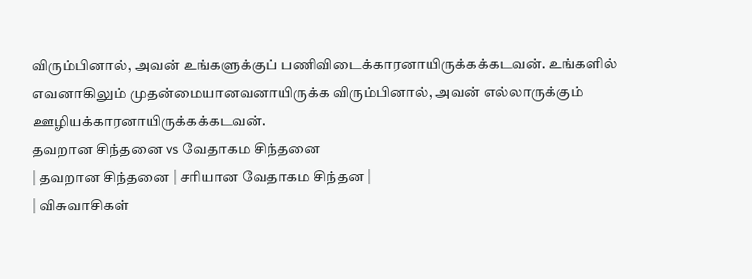விரும்பினால், அவன் உங்களுக்குப் பணிவிடைக்காரனாயிருக்கக்கடவன். உங்களில் எவனாகிலும் முதன்மையானவனாயிருக்க விரும்பினால், அவன் எல்லாருக்கும் ஊழியக்காரனாயிருக்கக்கடவன்.
தவறான சிந்தனை vs வேதாகம சிந்தனை
| தவறான சிந்தனை | சரியான வேதாகம சிந்தன |
| விசுவாசிகள்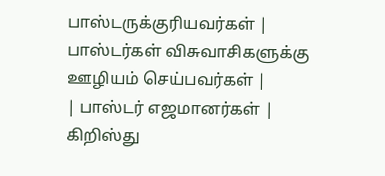பாஸ்டருக்குரியவர்கள் | பாஸ்டர்கள் விசுவாசிகளுக்கு ஊழியம் செய்பவர்கள் |
| பாஸ்டர் எஜமானர்கள் | கிறிஸ்து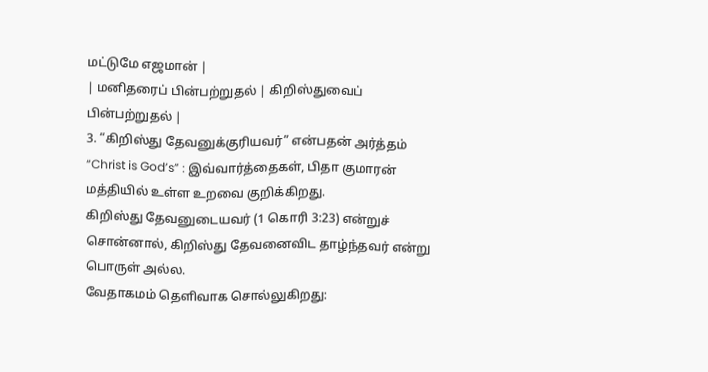மட்டுமே எஜமான் |
| மனிதரைப் பின்பற்றுதல் | கிறிஸ்துவைப் பின்பற்றுதல் |
3. “கிறிஸ்து தேவனுக்குரியவர்” என்பதன் அர்த்தம்
“Christ is God’s” : இவ்வார்த்தைகள், பிதா குமாரன் மத்தியில் உள்ள உறவை குறிக்கிறது.
கிறிஸ்து தேவனுடையவர் (1 கொரி 3:23) என்றுச் சொன்னால், கிறிஸ்து தேவனைவிட தாழ்ந்தவர் என்று பொருள் அல்ல.
வேதாகமம் தெளிவாக சொல்லுகிறது: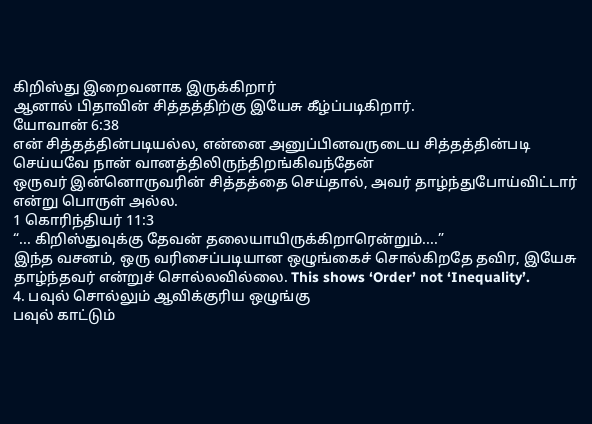கிறிஸ்து இறைவனாக இருக்கிறார்
ஆனால் பிதாவின் சித்தத்திற்கு இயேசு கீழ்ப்படிகிறார்.
யோவான் 6:38
என் சித்தத்தின்படியல்ல, என்னை அனுப்பினவருடைய சித்தத்தின்படி செய்யவே நான் வானத்திலிருந்திறங்கிவந்தேன்
ஒருவர் இன்னொருவரின் சித்தத்தை செய்தால், அவர் தாழ்ந்துபோய்விட்டார் என்று பொருள் அல்ல.
1 கொரிந்தியர் 11:3
“... கிறிஸ்துவுக்கு தேவன் தலையாயிருக்கிறாரென்றும்....”
இந்த வசனம், ஒரு வரிசைப்படியான ஒழுங்கைச் சொல்கிறதே தவிர, இயேசு தாழ்ந்தவர் என்றுச் சொல்லவில்லை. This shows ‘Order’ not ‘Inequality’.
4. பவுல் சொல்லும் ஆவிக்குரிய ஒழுங்கு
பவுல் காட்டும்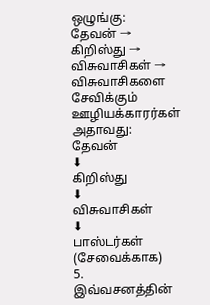ஒழுங்கு:
தேவன் → கிறிஸ்து → விசுவாசிகள் → விசுவாசிகளை சேவிக்கும் ஊழியக்காரர்கள்
அதாவது:
தேவன்
⬇
கிறிஸ்து
⬇
விசுவாசிகள்
⬇
பாஸ்டர்கள் (சேவைக்காக)
5. இவ்வசனத்தின்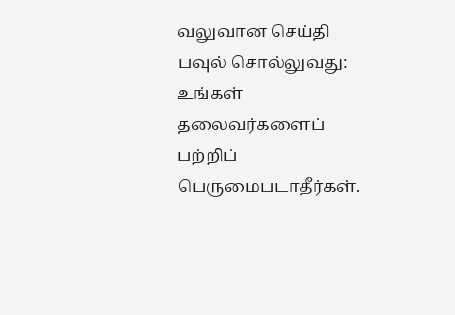வலுவான செய்தி
பவுல் சொல்லுவது: உங்கள் தலைவர்களைப் பற்றிப் பெருமைபடாதீர்கள்.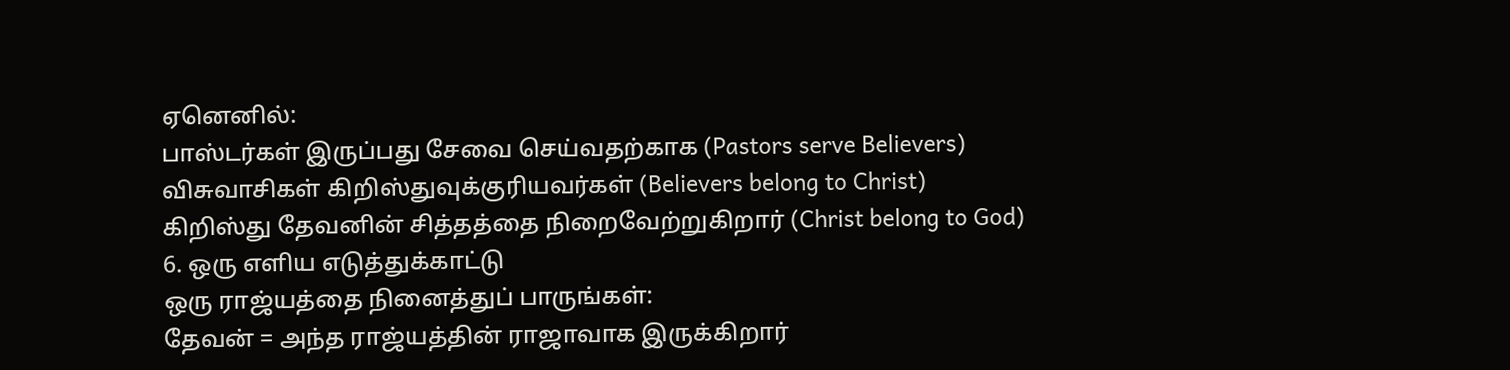ஏனெனில்:
பாஸ்டர்கள் இருப்பது சேவை செய்வதற்காக (Pastors serve Believers)
விசுவாசிகள் கிறிஸ்துவுக்குரியவர்கள் (Believers belong to Christ)
கிறிஸ்து தேவனின் சித்தத்தை நிறைவேற்றுகிறார் (Christ belong to God)
6. ஒரு எளிய எடுத்துக்காட்டு
ஒரு ராஜ்யத்தை நினைத்துப் பாருங்கள்:
தேவன் = அந்த ராஜ்யத்தின் ராஜாவாக இருக்கிறார்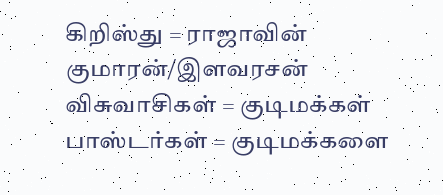கிறிஸ்து = ராஜாவின் குமாரன்/இளவரசன்
விசுவாசிகள் = குடிமக்கள்
பாஸ்டர்கள் = குடிமக்களை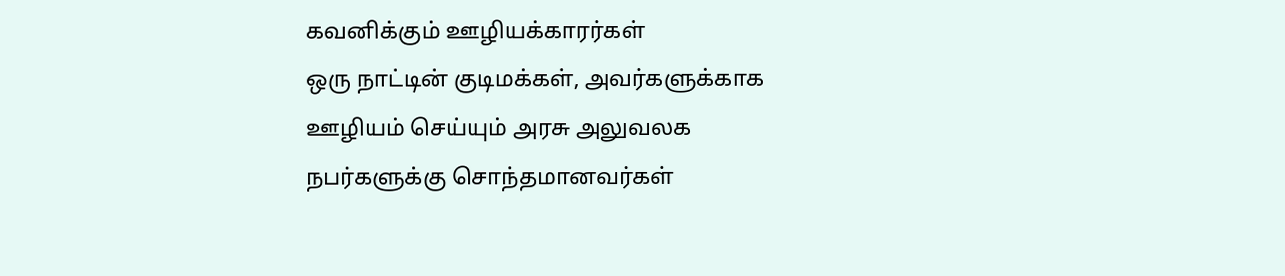கவனிக்கும் ஊழியக்காரர்கள்
ஒரு நாட்டின் குடிமக்கள், அவர்களுக்காக ஊழியம் செய்யும் அரசு அலுவலக நபர்களுக்கு சொந்தமானவர்கள்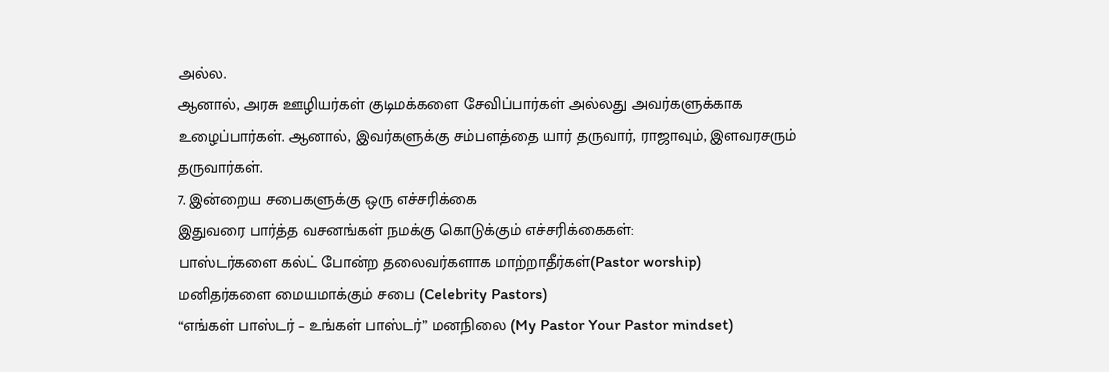அல்ல.
ஆனால், அரசு ஊழியர்கள் குடிமக்களை சேவிப்பார்கள் அல்லது அவர்களுக்காக உழைப்பார்கள். ஆனால், இவர்களுக்கு சம்பளத்தை யார் தருவார், ராஜாவும், இளவரசரும் தருவார்கள்.
7. இன்றைய சபைகளுக்கு ஒரு எச்சரிக்கை
இதுவரை பார்த்த வசனங்கள் நமக்கு கொடுக்கும் எச்சரிக்கைகள்:
பாஸ்டர்களை கல்ட் போன்ற தலைவர்களாக மாற்றாதீர்கள்(Pastor worship)
மனிதர்களை மையமாக்கும் சபை (Celebrity Pastors)
“எங்கள் பாஸ்டர் – உங்கள் பாஸ்டர்” மனநிலை (My Pastor Your Pastor mindset)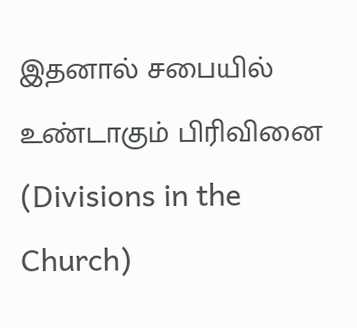இதனால் சபையில் உண்டாகும் பிரிவினை (Divisions in the Church)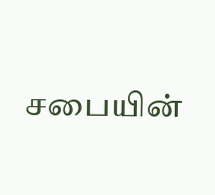சபையின்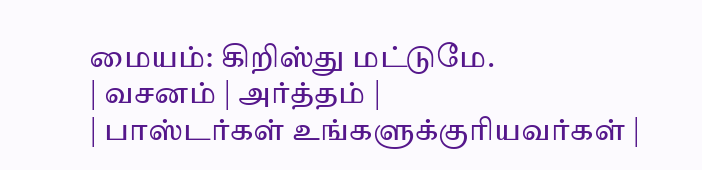மையம்: கிறிஸ்து மட்டுமே.
| வசனம் | அர்த்தம் |
| பாஸ்டர்கள் உங்களுக்குரியவர்கள் |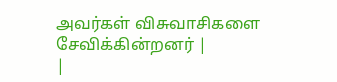அவர்கள் விசுவாசிகளை சேவிக்கின்றனர் |
|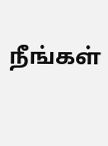நீங்கள்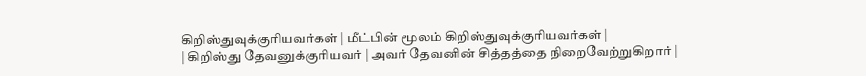கிறிஸ்துவுக்குரியவர்கள் | மீட்பின் மூலம் கிறிஸ்துவுக்குரியவர்கள் |
| கிறிஸ்து தேவனுக்குரியவர் | அவர் தேவனின் சித்தத்தை நிறைவேற்றுகிறார் |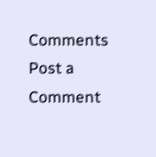Comments
Post a Comment